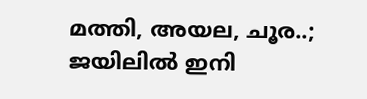മത്തി, അയല, ചൂര..; ജയിലിൽ ഇനി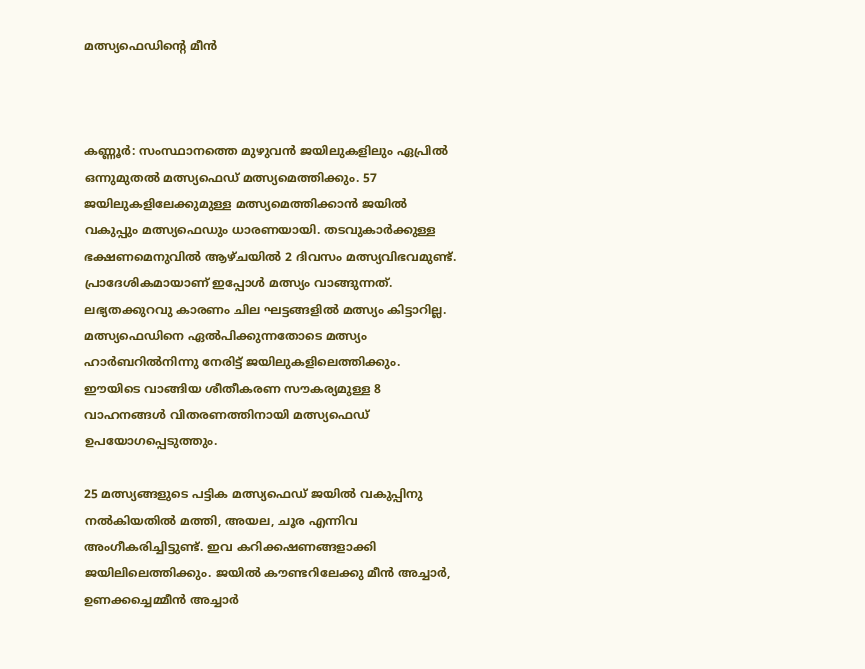മത്സ്യഫെഡിന്റെ മീൻ



കണ്ണൂർ: സംസ്ഥാനത്തെ മുഴുവൻ ജയിലുകളിലും ഏപ്രിൽ ഒന്നുമുതൽ മത്സ്യഫെഡ് മത്സ്യമെത്തിക്കും. 57 ജയിലുകളിലേക്കുമുള്ള മത്സ്യമെത്തിക്കാൻ ജയിൽ വകുപ്പും മത്സ്യഫെഡും ധാരണയായി. തടവുകാർക്കുള്ള ഭക്ഷണമെനുവിൽ ആഴ്ചയിൽ 2 ദിവസം മത്സ്യവിഭവമുണ്ട്. പ്രാദേശികമായാണ് ഇപ്പോൾ മത്സ്യം വാങ്ങുന്നത്. ലഭ്യതക്കുറവു കാരണം ചില ഘട്ടങ്ങളിൽ മത്സ്യം കിട്ടാറില്ല. മത്സ്യഫെഡിനെ ഏൽപിക്കുന്നതോടെ മത്സ്യം ഹാർബറിൽനിന്നു നേരിട്ട് ജയിലുകളിലെത്തിക്കും. ഈയിടെ വാങ്ങിയ ശീതീകരണ സൗകര്യമുള്ള 8 വാഹനങ്ങൾ വിതരണത്തിനായി മത്സ്യഫെഡ് ഉപയോഗപ്പെടുത്തും.

25 മത്സ്യങ്ങളുടെ പട്ടിക മത്സ്യഫെഡ് ജയിൽ വകുപ്പിനു നൽകിയതിൽ മത്തി, അയല, ചൂര എന്നിവ അംഗീകരിച്ചിട്ടുണ്ട്. ഇവ കറിക്കഷണങ്ങളാക്കി ജയിലിലെത്തിക്കും. ജയിൽ കൗണ്ടറിലേക്കു മീൻ അച്ചാർ, ഉണക്കച്ചെമ്മീൻ അച്ചാർ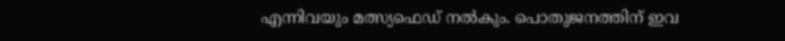എന്നിവയും മത്സ്യഫെഡ് നൽകും. പൊതുജനത്തിന് ഇവ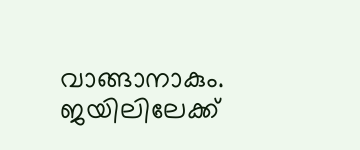വാങ്ങാനാകും. ജയിലിലേക്ക്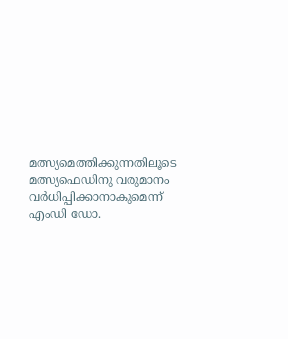മത്സ്യമെത്തിക്കുന്നതിലൂടെ മത്സ്യഫെഡിനു വരുമാനം വർധിപ്പിക്കാനാകുമെന്ന് എംഡി ഡോ.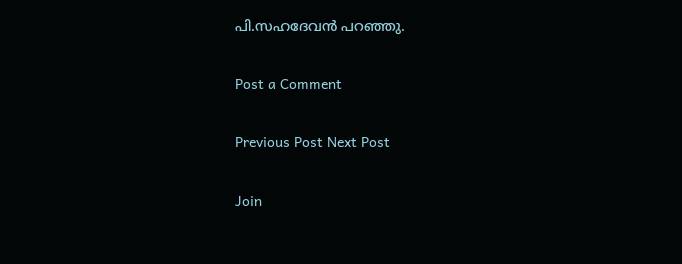പി.സഹദേവൻ പറഞ്ഞു.

Post a Comment

Previous Post Next Post

Join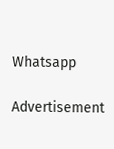Whatsapp

Advertisement